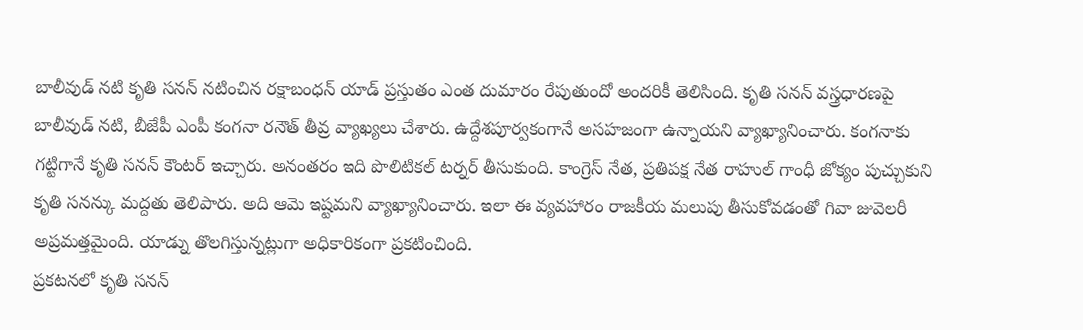బాలీవుడ్ నటి కృతి సనన్ నటించిన రక్షాబంధన్ యాడ్ ప్రస్తుతం ఎంత దుమారం రేపుతుందో అందరికీ తెలిసింది. కృతి సనన్ వస్త్రధారణపై బాలీవుడ్ నటి, బీజేపీ ఎంపీ కంగనా రనౌత్ తీవ్ర వ్యాఖ్యలు చేశారు. ఉద్దేశపూర్వకంగానే అసహజంగా ఉన్నాయని వ్యాఖ్యానించారు. కంగనాకు గట్టిగానే కృతి సనన్ కౌంటర్ ఇచ్చారు. అనంతరం ఇది పొలిటికల్ టర్నర్ తీసుకుంది. కాంగ్రెస్ నేత, ప్రతిపక్ష నేత రాహుల్ గాంధీ జోక్యం పుచ్చుకుని కృతి సనన్కు మద్దతు తెలిపారు. అది ఆమె ఇష్టమని వ్యాఖ్యానించారు. ఇలా ఈ వ్యవహారం రాజకీయ మలుపు తీసుకోవడంతో గివా జువెలరీ అప్రమత్తమైంది. యాడ్ను తొలగిస్తున్నట్లుగా అధికారికంగా ప్రకటించింది.
ప్రకటనలో కృతి సనన్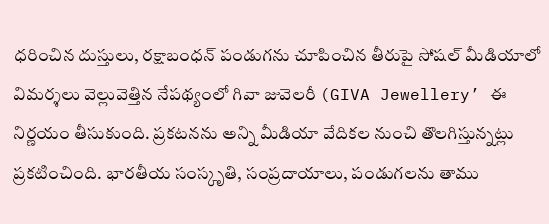ధరించిన దుస్తులు, రక్షాబంధన్ పండుగను చూపించిన తీరుపై సోషల్ మీడియాలో విమర్శలు వెల్లువెత్తిన నేపథ్యంలో గివా జువెలరీ (GIVA Jewellery’ ఈ నిర్ణయం తీసుకుంది. ప్రకటనను అన్ని మీడియా వేదికల నుంచి తొలగిస్తున్నట్లు ప్రకటించింది. భారతీయ సంస్కృతి, సంప్రదాయాలు, పండుగలను తాము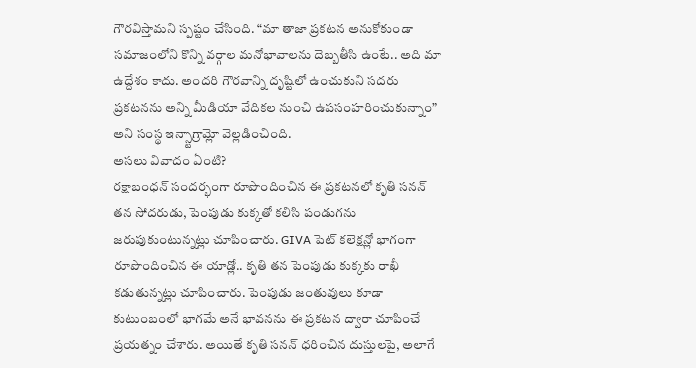గౌరవిస్తామని స్పష్టం చేసింది. “మా తాజా ప్రకటన అనుకోకుండా సమాజంలోని కొన్ని వర్గాల మనోభావాలను దెబ్బతీసి ఉంటే.. అది మా ఉద్దేశం కాదు. అందరి గౌరవాన్ని దృష్టిలో ఉంచుకుని సదరు ప్రకటనను అన్ని మీడియా వేదికల నుంచి ఉపసంహరించుకున్నాం” అని సంస్థ ఇన్స్టాగ్రామ్లో వెల్లడించింది.
అసలు వివాదం ఏంటి?
రక్షాబంధన్ సందర్భంగా రూపొందించిన ఈ ప్రకటనలో కృతి సనన్ తన సోదరుడు, పెంపుడు కుక్కతో కలిసి పండుగను జరుపుకుంటున్నట్లు చూపించారు. GIVA పెట్ కలెక్షన్లో భాగంగా రూపొందించిన ఈ యాడ్లో.. కృతి తన పెంపుడు కుక్కకు రాఖీ కడుతున్నట్లు చూపించారు. పెంపుడు జంతువులు కూడా కుటుంబంలో భాగమే అనే భావనను ఈ ప్రకటన ద్వారా చూపించే ప్రయత్నం చేశారు. అయితే కృతి సనన్ ధరించిన దుస్తులపై, అలాగే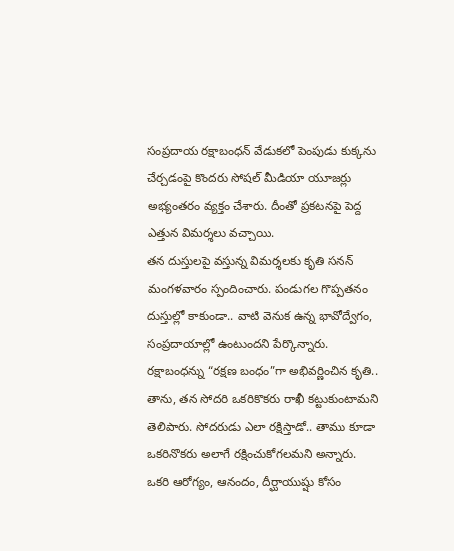సంప్రదాయ రక్షాబంధన్ వేడుకలో పెంపుడు కుక్కను చేర్చడంపై కొందరు సోషల్ మీడియా యూజర్లు అభ్యంతరం వ్యక్తం చేశారు. దీంతో ప్రకటనపై పెద్ద ఎత్తున విమర్శలు వచ్చాయి.
తన దుస్తులపై వస్తున్న విమర్శలకు కృతి సనన్ మంగళవారం స్పందించారు. పండుగల గొప్పతనం దుస్తుల్లో కాకుండా.. వాటి వెనుక ఉన్న భావోద్వేగం, సంప్రదాయాల్లో ఉంటుందని పేర్కొన్నారు. రక్షాబంధన్ను “రక్షణ బంధం”గా అభివర్ణించిన కృతి.. తాను, తన సోదరి ఒకరికొకరు రాఖీ కట్టుకుంటామని తెలిపారు. సోదరుడు ఎలా రక్షిస్తాడో.. తాము కూడా ఒకరినొకరు అలాగే రక్షించుకోగలమని అన్నారు. ఒకరి ఆరోగ్యం, ఆనందం, దీర్ఘాయుష్షు కోసం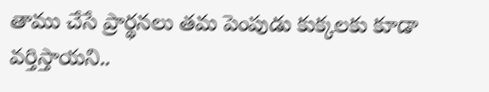తాము చేసే ప్రార్థనలు తమ పెంపుడు కుక్కలకు కూడా వర్తిస్తాయని..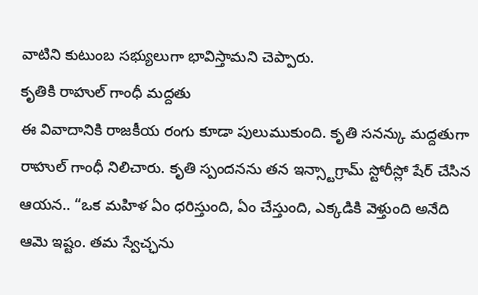వాటిని కుటుంబ సభ్యులుగా భావిస్తామని చెప్పారు.
కృతికి రాహుల్ గాంధీ మద్దతు
ఈ వివాదానికి రాజకీయ రంగు కూడా పులుముకుంది. కృతి సనన్కు మద్దతుగా రాహుల్ గాంధీ నిలిచారు. కృతి స్పందనను తన ఇన్స్టాగ్రామ్ స్టోరీస్లో షేర్ చేసిన ఆయన.. “ఒక మహిళ ఏం ధరిస్తుంది, ఏం చేస్తుంది, ఎక్కడికి వెళ్తుంది అనేది ఆమె ఇష్టం. తమ స్వేచ్ఛను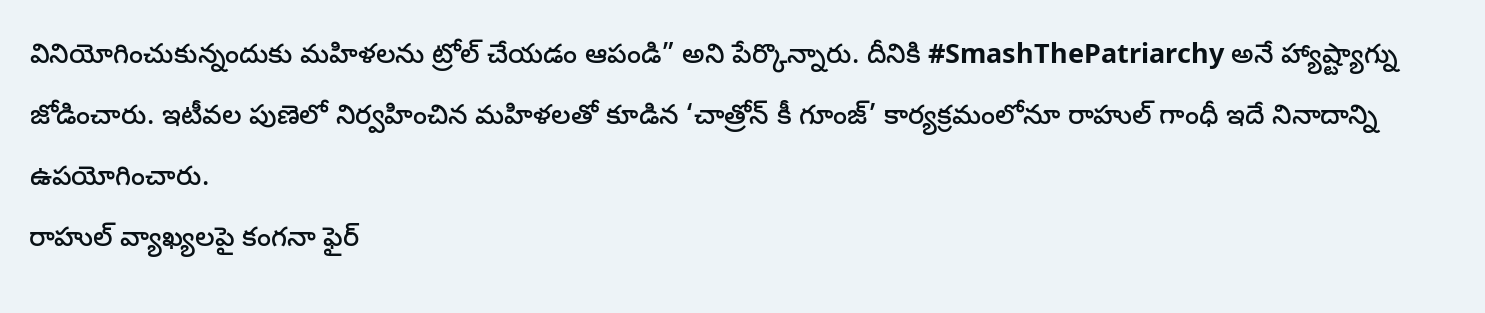వినియోగించుకున్నందుకు మహిళలను ట్రోల్ చేయడం ఆపండి” అని పేర్కొన్నారు. దీనికి #SmashThePatriarchy అనే హ్యాష్ట్యాగ్ను జోడించారు. ఇటీవల పుణెలో నిర్వహించిన మహిళలతో కూడిన ‘చాత్రోన్ కీ గూంజ్’ కార్యక్రమంలోనూ రాహుల్ గాంధీ ఇదే నినాదాన్ని ఉపయోగించారు.
రాహుల్ వ్యాఖ్యలపై కంగనా ఫైర్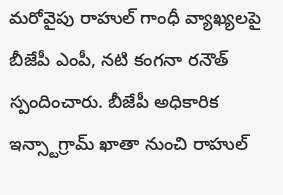మరోవైపు రాహుల్ గాంధీ వ్యాఖ్యలపై బీజేపీ ఎంపీ, నటి కంగనా రనౌత్ స్పందించారు. బీజేపీ అధికారిక ఇన్స్టాగ్రామ్ ఖాతా నుంచి రాహుల్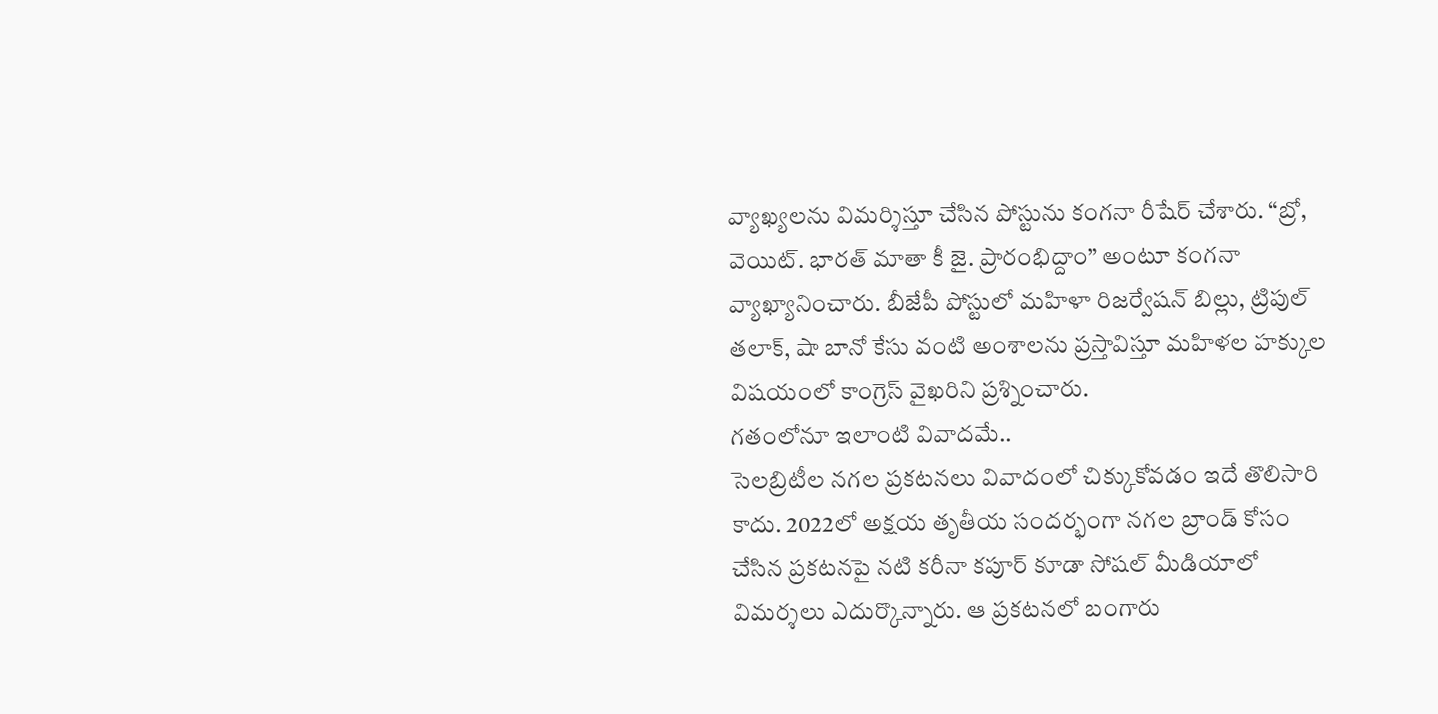వ్యాఖ్యలను విమర్శిస్తూ చేసిన పోస్టును కంగనా రీషేర్ చేశారు. “బ్రో, వెయిట్. భారత్ మాతా కీ జై. ప్రారంభిద్దాం” అంటూ కంగనా వ్యాఖ్యానించారు. బీజేపీ పోస్టులో మహిళా రిజర్వేషన్ బిల్లు, ట్రిపుల్ తలాక్, షా బానో కేసు వంటి అంశాలను ప్రస్తావిస్తూ మహిళల హక్కుల విషయంలో కాంగ్రెస్ వైఖరిని ప్రశ్నించారు.
గతంలోనూ ఇలాంటి వివాదమే..
సెలబ్రిటీల నగల ప్రకటనలు వివాదంలో చిక్కుకోవడం ఇదే తొలిసారి కాదు. 2022లో అక్షయ తృతీయ సందర్భంగా నగల బ్రాండ్ కోసం చేసిన ప్రకటనపై నటి కరీనా కపూర్ కూడా సోషల్ మీడియాలో విమర్శలు ఎదుర్కొన్నారు. ఆ ప్రకటనలో బంగారు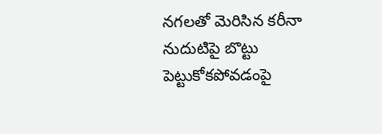నగలతో మెరిసిన కరీనా నుదుటిపై బొట్టు పెట్టుకోకపోవడంపై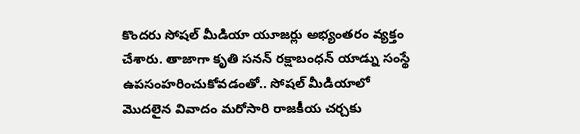కొందరు సోషల్ మీడియా యూజర్లు అభ్యంతరం వ్యక్తం చేశారు. తాజాగా కృతి సనన్ రక్షాబంధన్ యాడ్ను సంస్థే ఉపసంహరించుకోవడంతో.. సోషల్ మీడియాలో మొదలైన వివాదం మరోసారి రాజకీయ చర్చకు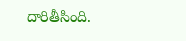దారితీసింది.